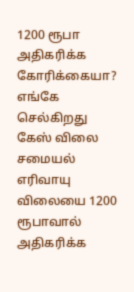1200 ரூபா அதிகரிக்க கோரிக்கையா? எங்கே செல்கிறது கேஸ் விலை
சமையல் எரிவாயு விலையை 1200 ரூபாவால் அதிகரிக்க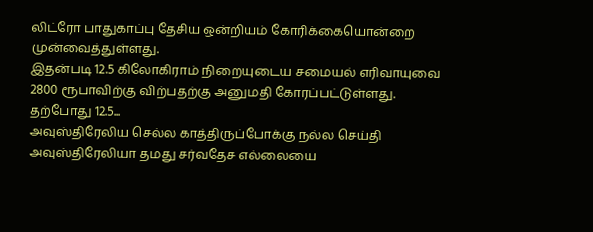லிட்ரோ பாதுகாப்பு தேசிய ஒன்றியம் கோரிக்கையொன்றை முன்வைத்துள்ளது.
இதன்படி 12.5 கிலோகிராம் நிறையுடைய சமையல் எரிவாயுவை 2800 ரூபாவிற்கு விற்பதற்கு அனுமதி கோரப்பட்டுள்ளது. தற்போது 12.5...
அவுஸ்திரேலிய செல்ல காத்திருப்போக்கு நல்ல செய்தி
அவுஸ்திரேலியா தமது சர்வதேச எல்லையை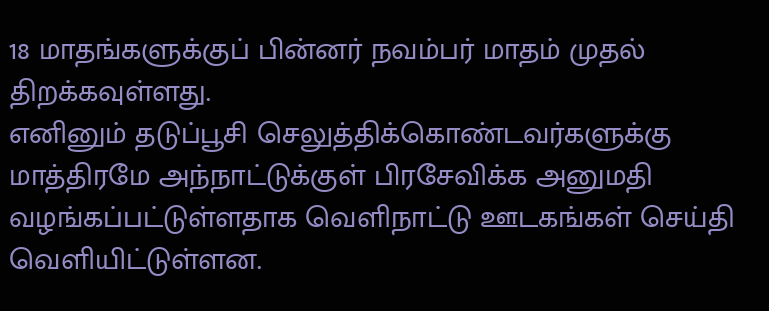18 மாதங்களுக்குப் பின்னர் நவம்பர் மாதம் முதல் திறக்கவுள்ளது.
எனினும் தடுப்பூசி செலுத்திக்கொண்டவர்களுக்கு மாத்திரமே அந்நாட்டுக்குள் பிரசேவிக்க அனுமதி வழங்கப்பட்டுள்ளதாக வெளிநாட்டு ஊடகங்கள் செய்தி வெளியிட்டுள்ளன.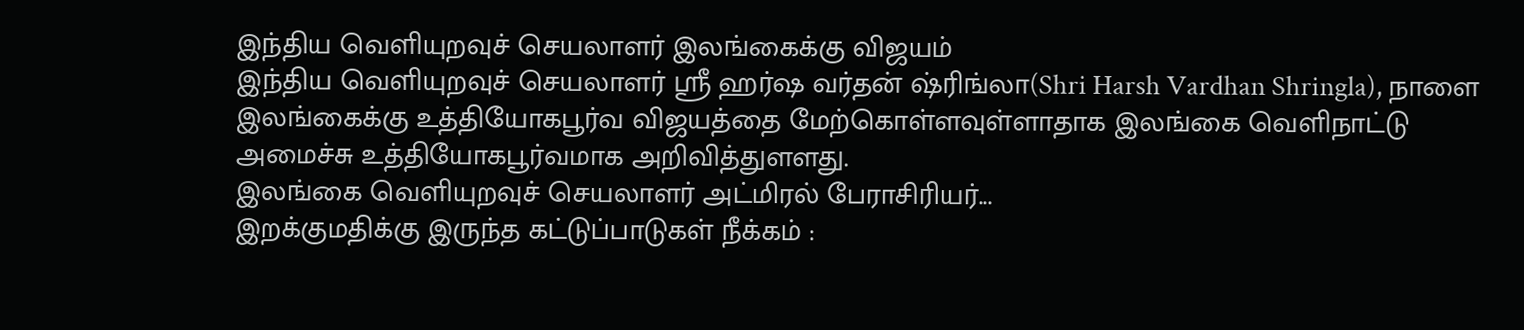இந்திய வெளியுறவுச் செயலாளர் இலங்கைக்கு விஜயம்
இந்திய வெளியுறவுச் செயலாளர் ஸ்ரீ ஹர்ஷ வர்தன் ஷ்ரிங்லா(Shri Harsh Vardhan Shringla), நாளை இலங்கைக்கு உத்தியோகபூர்வ விஜயத்தை மேற்கொள்ளவுள்ளாதாக இலங்கை வெளிநாட்டு அமைச்சு உத்தியோகபூர்வமாக அறிவித்துளளது.
இலங்கை வெளியுறவுச் செயலாளர் அட்மிரல் பேராசிரியர்...
இறக்குமதிக்கு இருந்த கட்டுப்பாடுகள் நீக்கம் :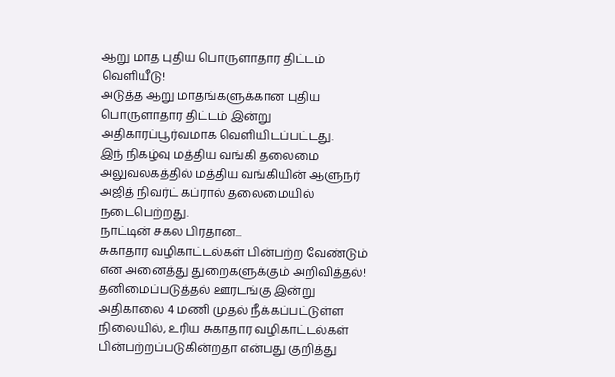ஆறு மாத புதிய பொருளாதார திட்டம் வெளியீடு!
அடுத்த ஆறு மாதங்களுக்கான புதிய பொருளாதார திட்டம் இன்று அதிகாரப்பூர்வமாக வெளியிடப்பட்டது.
இந் நிகழ்வு மத்திய வங்கி தலைமை அலுவலகத்தில் மத்திய வங்கியின் ஆளுநர் அஜித் நிவர்ட் கப்ரால் தலைமையில் நடைபெற்றது.
நாட்டின் சகல பிரதான...
சுகாதார வழிகாட்டல்கள் பின்பற்ற வேண்டும் என அனைத்து துறைகளுக்கும் அறிவித்தல்!
தனிமைப்படுத்தல் ஊரடங்கு இன்று அதிகாலை 4 மணி முதல் நீக்கப்பட்டுள்ள நிலையில், உரிய சுகாதார வழிகாட்டல்கள் பின்பற்றப்படுகின்றதா என்பது குறித்து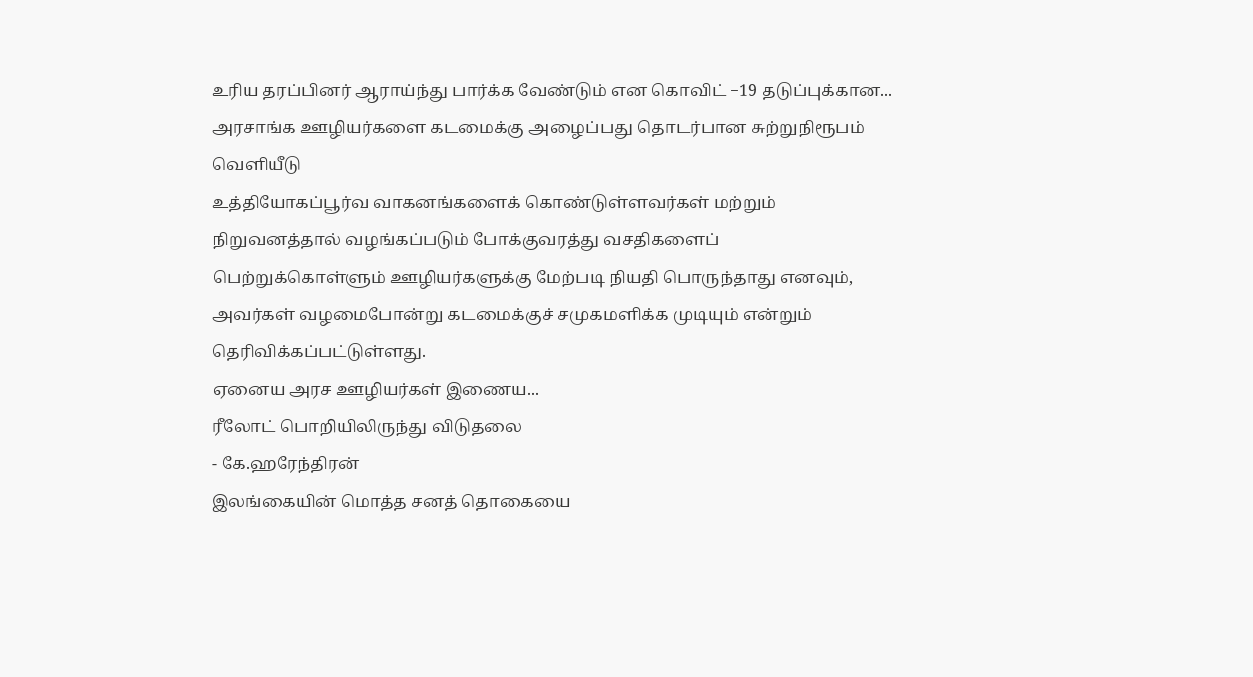உரிய தரப்பினர் ஆராய்ந்து பார்க்க வேண்டும் என கொவிட் −19 தடுப்புக்கான...
அரசாங்க ஊழியர்களை கடமைக்கு அழைப்பது தொடர்பான சுற்றுநிரூபம் வெளியீடு
உத்தியோகப்பூர்வ வாகனங்களைக் கொண்டுள்ளவர்கள் மற்றும் நிறுவனத்தால் வழங்கப்படும் போக்குவரத்து வசதிகளைப் பெற்றுக்கொள்ளும் ஊழியர்களுக்கு மேற்படி நியதி பொருந்தாது எனவும், அவர்கள் வழமைபோன்று கடமைக்குச் சமுகமளிக்க முடியும் என்றும் தெரிவிக்கப்பட்டுள்ளது.
ஏனைய அரச ஊழியர்கள் இணைய...
ரீலோட் பொறியிலிருந்து விடுதலை
- கே.ஹரேந்திரன்
இலங்கையின் மொத்த சனத் தொகையை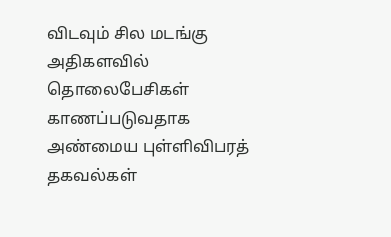விடவும் சில மடங்கு அதிகளவில் தொலைபேசிகள் காணப்படுவதாக அண்மைய புள்ளிவிபரத் தகவல்கள்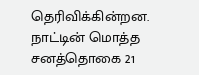தெரிவிக்கின்றன.
நாட்டின் மொத்த சனத்தொகை 21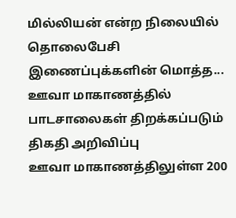மில்லியன் என்ற நிலையில் தொலைபேசி இணைப்புக்களின் மொத்த...
ஊவா மாகாணத்தில் பாடசாலைகள் திறக்கப்படும் திகதி அறிவிப்பு
ஊவா மாகாணத்திலுள்ள 200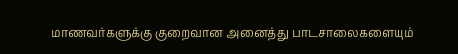மாணவர்களுக்கு குறைவான அனைத்து பாடசாலைகளையும்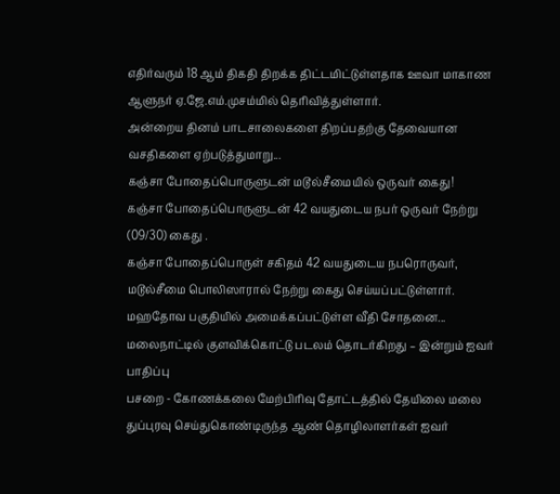எதிர்வரும் 18 ஆம் திகதி திறக்க திட்டமிட்டுள்ளதாக ஊவா மாகாண ஆளுநர் ஏ.ஜே.எம்.முசம்மில் தெரிவித்துள்ளார்.
அன்றைய தினம் பாடசாலைகளை திறப்பதற்கு தேவையான வசதிகளை ஏற்படுத்துமாறு...
கஞ்சா போதைப்பொருளுடன் மடூல்சீமையில் ஒருவர் கைது!
கஞ்சா போதைப்பொருளுடன் 42 வயதுடைய நபர் ஒருவர் நேற்று (09/30) கைது .
கஞ்சா போதைப்பொருள் சகிதம் 42 வயதுடைய நபரொருவர், மடூல்சீமை பொலிஸாரால் நேற்று கைது செய்யப்பட்டுள்ளார்.
மஹதோவ பகுதியில் அமைக்கப்பட்டுள்ள வீதி சோதனை...
மலைநாட்டில் குளவிக்கொட்டு படலம் தொடர்கிறது – இன்றும் ஐவர் பாதிப்பு
பசறை - கோணக்கலை மேற்பிரிவு தோட்டத்தில் தேயிலை மலை துப்புரவு செய்துகொண்டிருந்த ஆண் தொழிலாளர்கள் ஐவர்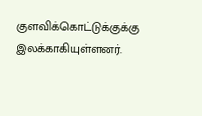குளவிக்கொட்டுக்குக்கு இலக்காகியுள்ளனர்.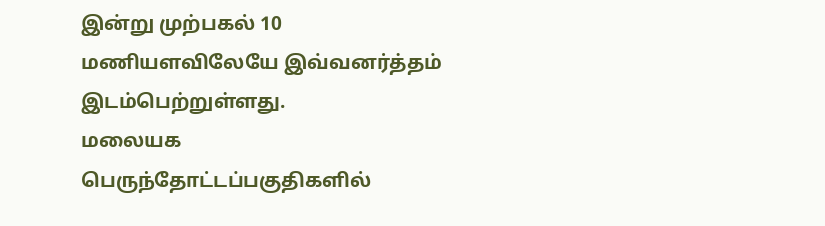இன்று முற்பகல் 10 மணியளவிலேயே இவ்வனர்த்தம் இடம்பெற்றுள்ளது.
மலையக பெருந்தோட்டப்பகுதிகளில்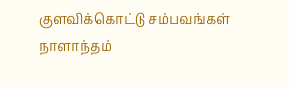குளவிக்கொட்டு சம்பவங்கள் நாளாந்தம்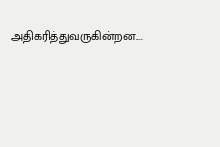அதிகரித்துவருகின்றன....